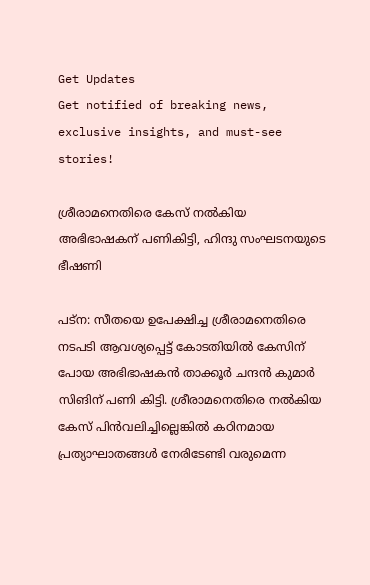Get Updates
Get notified of breaking news, exclusive insights, and must-see stories!

ശ്രീരാമനെതിരെ കേസ് നല്‍കിയ അഭിഭാഷകന് പണികിട്ടി, ഹിന്ദു സംഘടനയുടെ ഭീഷണി

പട്‌ന: സീതയെ ഉപേക്ഷിച്ച ശ്രീരാമനെതിരെ നടപടി ആവശ്യപ്പെട്ട് കോടതിയില്‍ കേസിന് പോയ അഭിഭാഷകന്‍ താക്കൂര്‍ ചന്ദന്‍ കുമാര്‍ സിങിന് പണി കിട്ടി. ശ്രീരാമനെതിരെ നല്‍കിയ കേസ് പിന്‍വലിച്ചില്ലെങ്കില്‍ കഠിനമായ പ്രത്യാഘാതങ്ങള്‍ നേരിടേണ്ടി വരുമെന്ന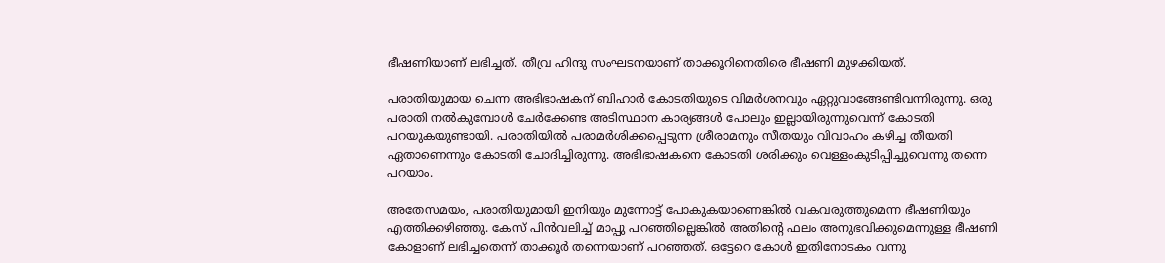ഭീഷണിയാണ് ലഭിച്ചത്. തീവ്ര ഹിന്ദു സംഘടനയാണ് താക്കൂറിനെതിരെ ഭീഷണി മുഴക്കിയത്.

പരാതിയുമായ ചെന്ന അഭിഭാഷകന് ബിഹാര്‍ കോടതിയുടെ വിമര്‍ശനവും ഏറ്റുവാങ്ങേണ്ടിവന്നിരുന്നു. ഒരു പരാതി നല്‍കുമ്പോള്‍ ചേര്‍ക്കേണ്ട അടിസ്ഥാന കാര്യങ്ങള്‍ പോലും ഇല്ലായിരുന്നുവെന്ന് കോടതി പറയുകയുണ്ടായി. പരാതിയില്‍ പരാമര്‍ശിക്കപ്പെടുന്ന ശ്രീരാമനും സീതയും വിവാഹം കഴിച്ച തീയതി ഏതാണെന്നും കോടതി ചോദിച്ചിരുന്നു. അഭിഭാഷകനെ കോടതി ശരിക്കും വെള്ളംകുടിപ്പിച്ചുവെന്നു തന്നെ പറയാം.

അതേസമയം, പരാതിയുമായി ഇനിയും മുന്നോട്ട് പോകുകയാണെങ്കില്‍ വകവരുത്തുമെന്ന ഭീഷണിയും എത്തിക്കഴിഞ്ഞു. കേസ് പിന്‍വലിച്ച് മാപ്പു പറഞ്ഞില്ലെങ്കില്‍ അതിന്റെ ഫലം അനുഭവിക്കുമെന്നുള്ള ഭീഷണി കോളാണ് ലഭിച്ചതെന്ന് താക്കൂര്‍ തന്നെയാണ് പറഞ്ഞത്. ഒട്ടേറെ കോള്‍ ഇതിനോടകം വന്നു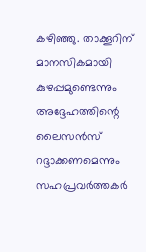കഴിഞ്ഞു. താക്കൂറിന് മാനസികമായി കുഴപ്പമുണ്ടെന്നും അദ്ദേഹത്തിന്റെ ലൈസന്‍സ് റദ്ദാക്കണമെന്നും സഹപ്രവര്‍ത്തകര്‍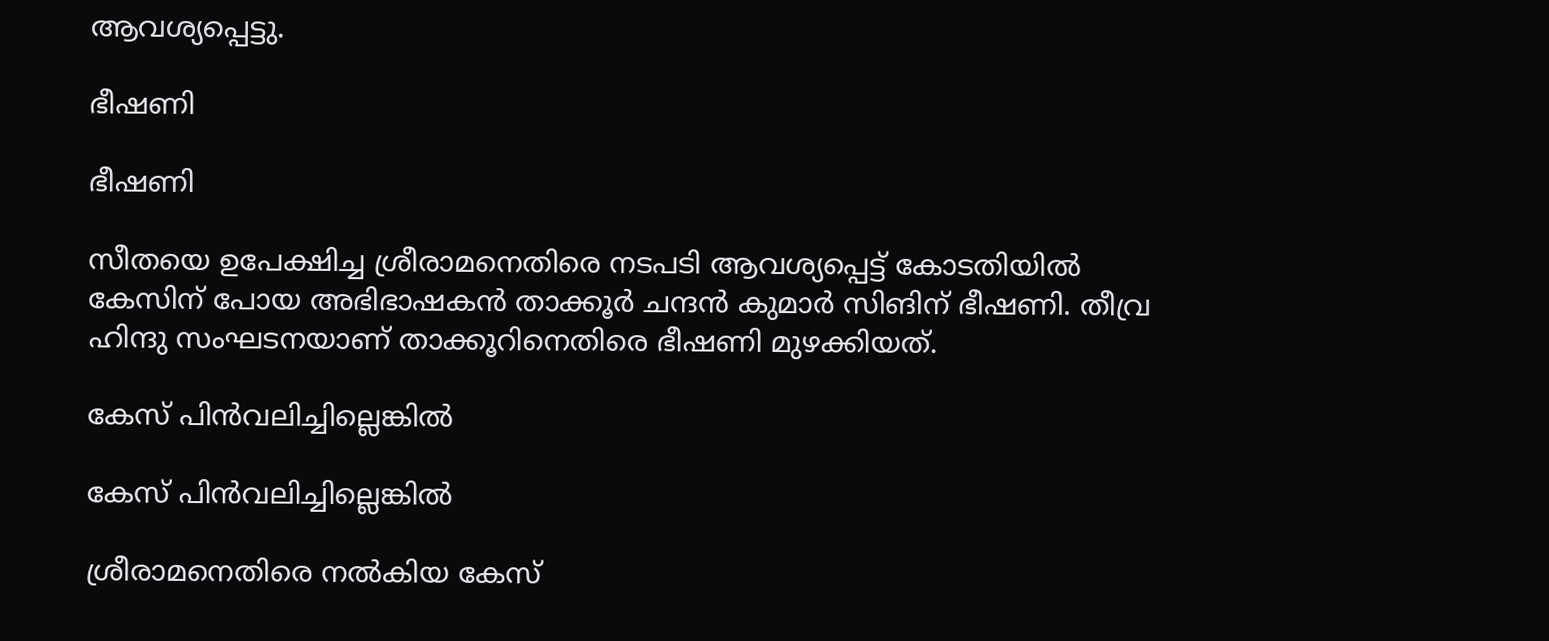ആവശ്യപ്പെട്ടു.

ഭീഷണി

ഭീഷണി

സീതയെ ഉപേക്ഷിച്ച ശ്രീരാമനെതിരെ നടപടി ആവശ്യപ്പെട്ട് കോടതിയില്‍ കേസിന് പോയ അഭിഭാഷകന്‍ താക്കൂര്‍ ചന്ദന്‍ കുമാര്‍ സിങിന് ഭീഷണി. തീവ്ര ഹിന്ദു സംഘടനയാണ് താക്കൂറിനെതിരെ ഭീഷണി മുഴക്കിയത്.

കേസ് പിന്‍വലിച്ചില്ലെങ്കില്‍

കേസ് പിന്‍വലിച്ചില്ലെങ്കില്‍

ശ്രീരാമനെതിരെ നല്‍കിയ കേസ്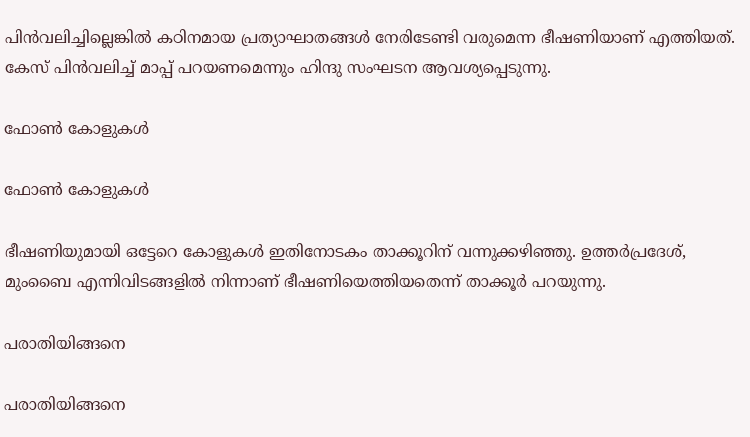പിന്‍വലിച്ചില്ലെങ്കില്‍ കഠിനമായ പ്രത്യാഘാതങ്ങള്‍ നേരിടേണ്ടി വരുമെന്ന ഭീഷണിയാണ് എത്തിയത്. കേസ് പിന്‍വലിച്ച് മാപ്പ് പറയണമെന്നും ഹിന്ദു സംഘടന ആവശ്യപ്പെടുന്നു.

ഫോണ്‍ കോളുകള്‍

ഫോണ്‍ കോളുകള്‍

ഭീഷണിയുമായി ഒട്ടേറെ കോളുകള്‍ ഇതിനോടകം താക്കൂറിന് വന്നുക്കഴിഞ്ഞു. ഉത്തര്‍പ്രദേശ്, മുംബൈ എന്നിവിടങ്ങളില്‍ നിന്നാണ് ഭീഷണിയെത്തിയതെന്ന് താക്കൂര്‍ പറയുന്നു.

പരാതിയിങ്ങനെ

പരാതിയിങ്ങനെ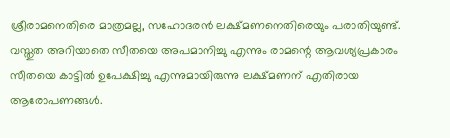ശ്രീരാമനെതിരെ മാത്രമല്ല, സഹോദരന്‍ ലക്ഷ്മണനെതിരെയും പരാതിയുണ്ട്. വസ്തുത അറിയാതെ സീതയെ അപമാനിച്ചു എന്നും രാമന്റെ ആവശ്യപ്രകാരം സീതയെ കാട്ടില്‍ ഉപേക്ഷിച്ചു എന്നുമായിരുന്നു ലക്ഷ്മണന് എതിരായ ആരോപണങ്ങള്‍.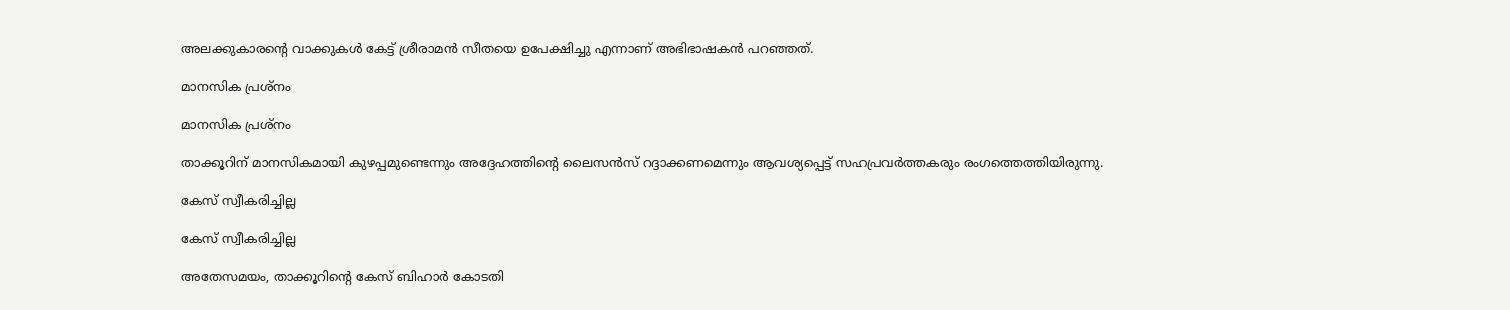അലക്കുകാരന്റെ വാക്കുകള്‍ കേട്ട് ശ്രീരാമന്‍ സീതയെ ഉപേക്ഷിച്ചു എന്നാണ് അഭിഭാഷകന്‍ പറഞ്ഞത്.

മാനസിക പ്രശ്‌നം

മാനസിക പ്രശ്‌നം

താക്കൂറിന് മാനസികമായി കുഴപ്പമുണ്ടെന്നും അദ്ദേഹത്തിന്റെ ലൈസന്‍സ് റദ്ദാക്കണമെന്നും ആവശ്യപ്പെട്ട് സഹപ്രവര്‍ത്തകരും രംഗത്തെത്തിയിരുന്നു.

കേസ് സ്വീകരിച്ചില്ല

കേസ് സ്വീകരിച്ചില്ല

അതേസമയം, താക്കൂറിന്റെ കേസ് ബിഹാര്‍ കോടതി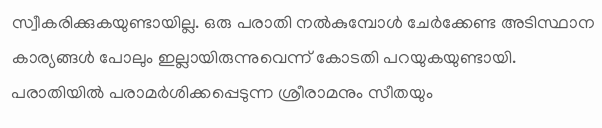സ്വീകരിക്കുകയുണ്ടായില്ല. ഒരു പരാതി നല്‍കുമ്പോള്‍ ചേര്‍ക്കേണ്ട അടിസ്ഥാന കാര്യങ്ങള്‍ പോലും ഇല്ലായിരുന്നുവെന്ന് കോടതി പറയുകയുണ്ടായി. പരാതിയില്‍ പരാമര്‍ശിക്കപ്പെടുന്ന ശ്രീരാമനും സീതയും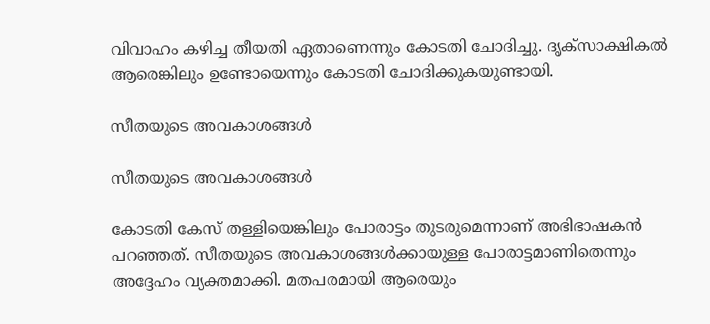വിവാഹം കഴിച്ച തീയതി ഏതാണെന്നും കോടതി ചോദിച്ചു. ദൃക്‌സാക്ഷികല്‍ ആരെങ്കിലും ഉണ്ടോയെന്നും കോടതി ചോദിക്കുകയുണ്ടായി.

സീതയുടെ അവകാശങ്ങള്‍

സീതയുടെ അവകാശങ്ങള്‍

കോടതി കേസ് തള്ളിയെങ്കിലും പോരാട്ടം തുടരുമെന്നാണ് അഭിഭാഷകന്‍ പറഞ്ഞത്. സീതയുടെ അവകാശങ്ങള്‍ക്കായുള്ള പോരാട്ടമാണിതെന്നും അദ്ദേഹം വ്യക്തമാക്കി. മതപരമായി ആരെയും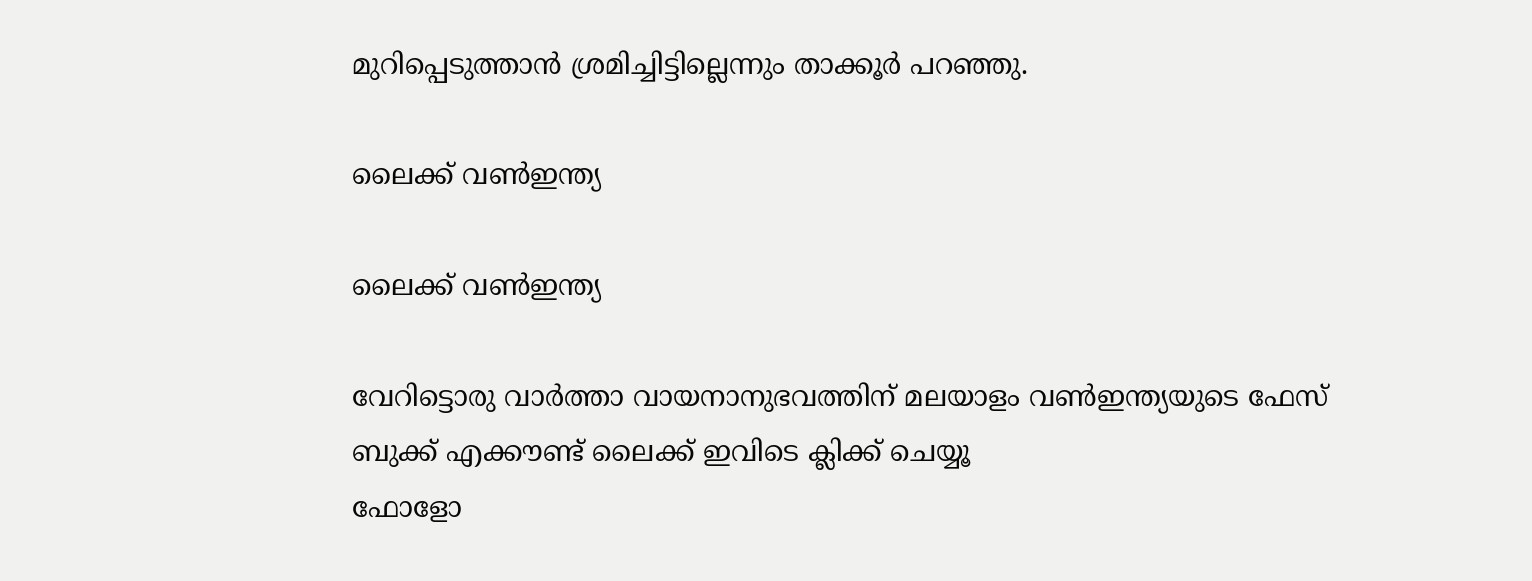മുറിപ്പെടുത്താന്‍ ശ്രമിച്ചിട്ടില്ലെന്നും താക്കൂര്‍ പറഞ്ഞു.

ലൈക്ക് വണ്‍ഇന്ത്യ

ലൈക്ക് വണ്‍ഇന്ത്യ

വേറിട്ടൊരു വാര്‍ത്താ വായനാനുഭവത്തിന് മലയാളം വണ്‍ഇന്ത്യയുടെ ഫേസ് ബുക്ക് എക്കൗണ്ട് ലൈക്ക് ഇവിടെ ക്ലിക്ക് ചെയ്യൂ
ഫോളോ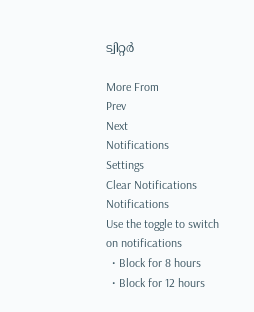ട്വിറ്റര്‍

More From
Prev
Next
Notifications
Settings
Clear Notifications
Notifications
Use the toggle to switch on notifications
  • Block for 8 hours
  • Block for 12 hours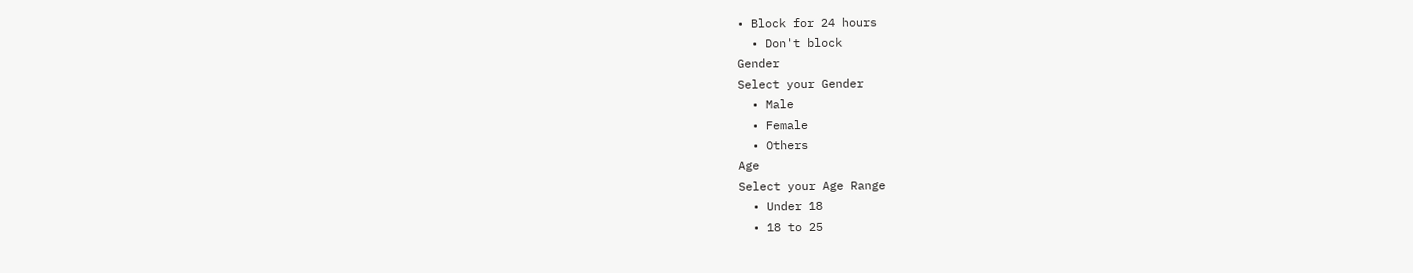• Block for 24 hours
  • Don't block
Gender
Select your Gender
  • Male
  • Female
  • Others
Age
Select your Age Range
  • Under 18
  • 18 to 25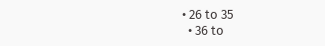• 26 to 35
  • 36 to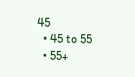45
  • 45 to 55
  • 55+